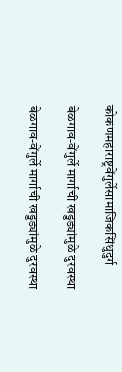कोकणमहाराष्ट्रवेंगुर्लेसामाजिकसिंधुदुर्ग

बेळगाव-वेंगुर्ले मार्गाची खड्डड्यांमुळे दुरवस्था

बेळगाव-वेंगुर्ले मार्गाची खड्डड्यांमुळे दुरवस्था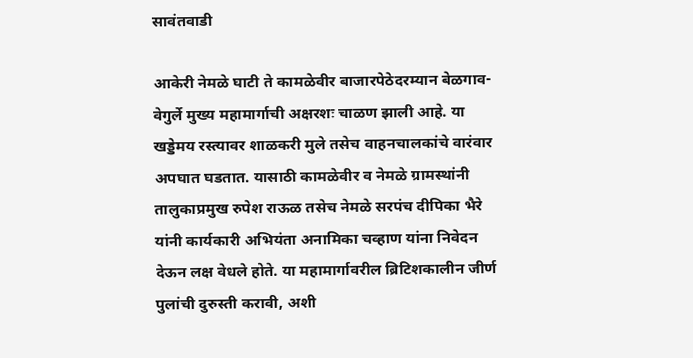सावंतवाडी

आकेरी नेमळे घाटी ते कामळेवीर बाजारपेठेदरम्यान बेळगाव- वेगुर्ले मुख्य महामार्गाची अक्षरशः चाळण झाली आहे. या खड्डेमय रस्त्यावर शाळकरी मुले तसेच वाहनचालकांचे वारंवार अपघात घडतात. यासाठी कामळेवीर व नेमळे ग्रामस्थांनी तालुकाप्रमुख रुपेश राऊळ तसेच नेमळे सरपंच दीपिका भैरे यांनी कार्यकारी अभियंता अनामिका चव्हाण यांना निवेदन देऊन लक्ष वेधले होते. या महामार्गावरील ब्रिटिशकालीन जीर्ण पुलांची दुरुस्ती करावी, अशी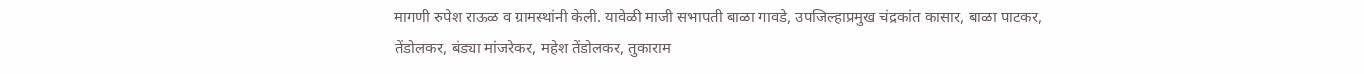मागणी रुपेश राऊळ व ग्रामस्थांनी केली. यावेळी माजी सभापती बाळा गावडे, उपजिल्हाप्रमुख चंद्रकांत कासार, बाळा पाटकर, तेंडोलकर, बंड्या मांजरेकर, महेश तेंडोलकर, तुकाराम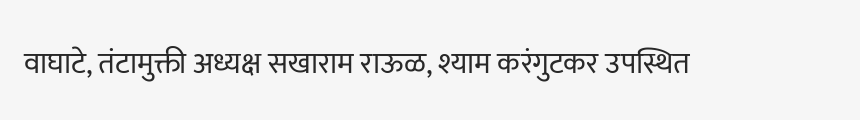वाघाटे, तंटामुक्ती अध्यक्ष सखाराम राऊळ, श्याम करंगुटकर उपस्थित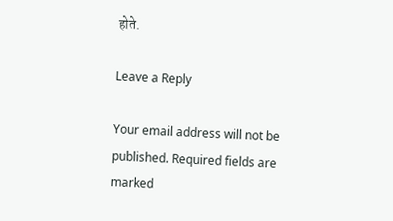होते.

Leave a Reply

Your email address will not be published. Required fields are marked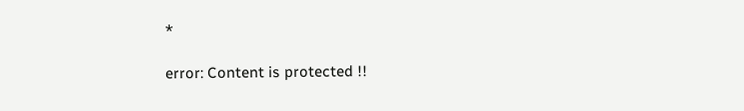*

error: Content is protected !!